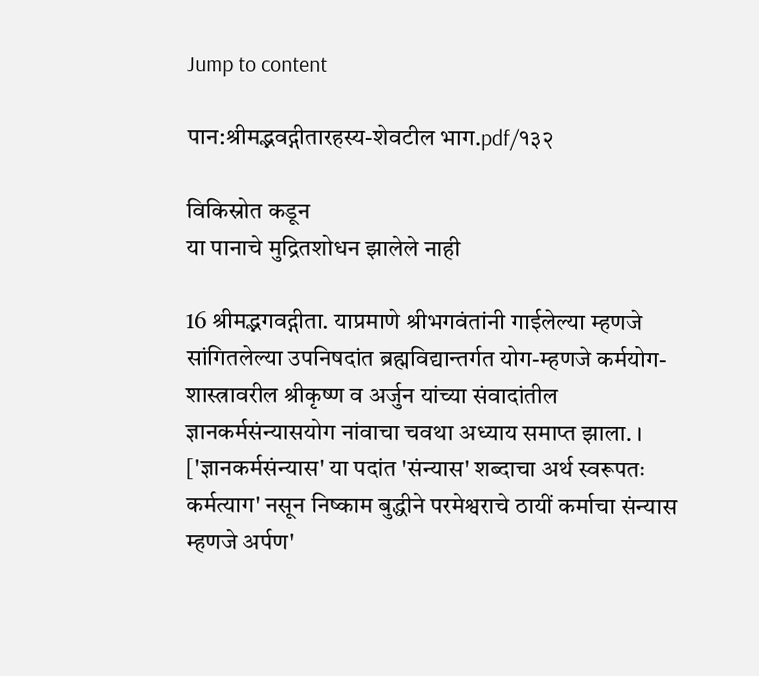Jump to content

पान:श्रीमद्भवद्गीतारहस्य-शेवटील भाग.pdf/१३२

विकिस्रोत कडून
या पानाचे मुद्रितशोधन झालेले नाही

16 श्रीमद्भगवद्गीता. याप्रमाणे श्रीभगवंतांनी गाईलेल्या म्हणजे सांगितलेल्या उपनिषदांत ब्रह्मविद्यान्तर्गत योग-म्हणजे कर्मयोग-शास्त्रावरील श्रीकृष्ण व अर्जुन यांच्या संवादांतील ज्ञानकर्मसंन्यासयोग नांवाचा चवथा अध्याय समाप्त झाला. । ['ज्ञानकर्मसंन्यास' या पदांत 'संन्यास' शब्दाचा अर्थ स्वरूपतः कर्मत्याग' नसून निष्काम बुद्धीने परमेश्वराचे ठायीं कर्माचा संन्यास म्हणजे अर्पण'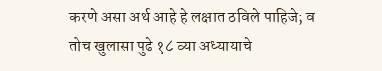करणे असा अर्थ आहे हे लक्षात ठविले पाहिजे; व तोच खुलासा पुढे १८ व्या अध्यायाचे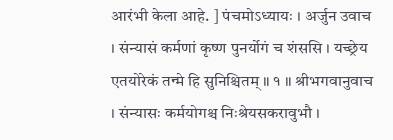आरंभी केला आहे. ] पंचमोऽध्यायः । अर्जुन उवाच । संन्यासं कर्मणां कृष्ण पुनर्योगं च शंससि । यच्छ्रेय एतयोरेकं तन्मे हि सुनिश्चितम् ॥ १ ॥ श्रीभगवानुवाच । संन्यासः कर्मयोगश्च निःश्रेयसकरावुभौ ।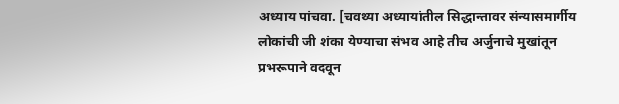अध्याय पांचवा. [चवथ्या अध्यायांतील सिद्धान्तावर संन्यासमार्गीय लोकांची जी शंका येण्याचा संभव आहे तीच अर्जुनाचे मुखांतून प्रभरूपाने वदवून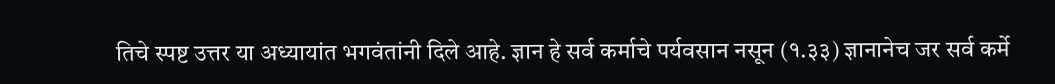तिचे स्पष्ट उत्तर या अध्यायांत भगवंतांनी दिले आहे. ज्ञान हे सर्व कर्माचे पर्यवसान नसून (१.३३) ज्ञानानेच जर सर्व कर्मे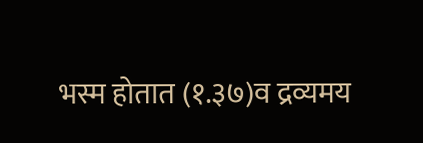भस्म होतात (१.३७)व द्रव्यमय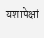यशापेक्षां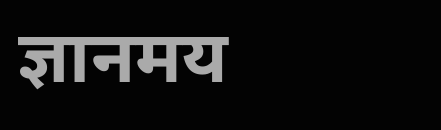ज्ञानमय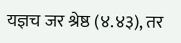यज्ञच जर श्रेष्ठ (४.४३), तर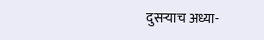दुसऱ्याच अध्या-